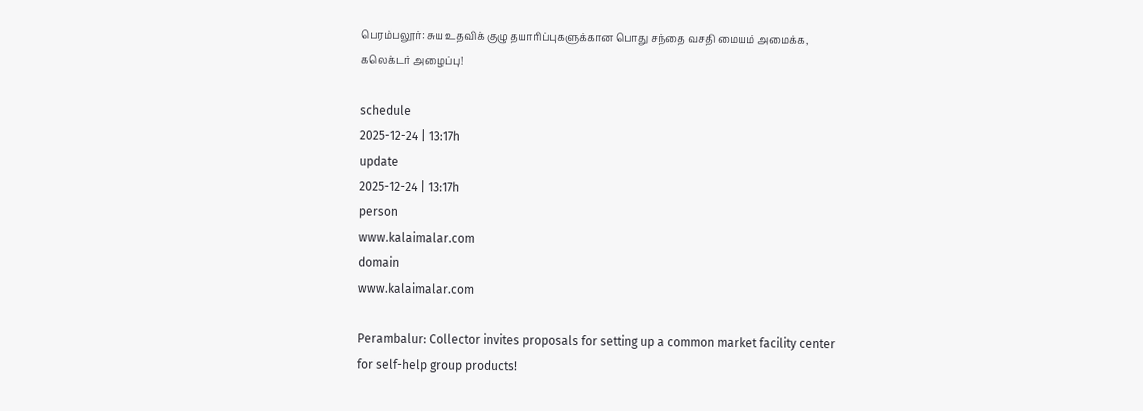பெரம்பலூர்: சுய உதவிக் குழு தயாரிப்புகளுக்கான பொது சந்தை வசதி மையம் அமைக்க, கலெக்டர் அழைப்பு!

schedule
2025-12-24 | 13:17h
update
2025-12-24 | 13:17h
person
www.kalaimalar.com
domain
www.kalaimalar.com

Perambalur: Collector invites proposals for setting up a common market facility center for self-help group products!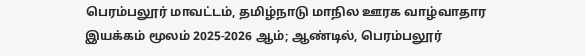பெரம்பலூர் மாவட்டம், தமிழ்நாடு மாநில ஊரக வாழ்வாதார இயக்கம் மூலம் 2025-2026 ஆம்; ஆண்டில், பெரம்பலூர்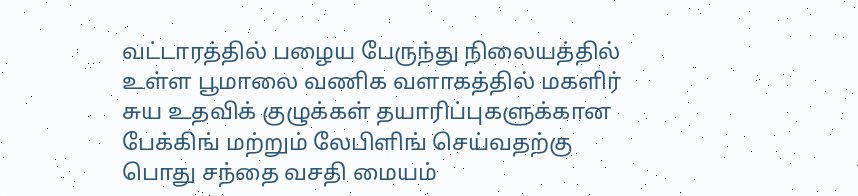வட்டாரத்தில் பழைய பேருந்து நிலையத்தில் உள்ள பூமாலை வணிக வளாகத்தில் மகளிர் சுய உதவிக் குழுக்கள் தயாரிப்புகளுக்கான பேக்கிங் மற்றும் லேபிளிங் செய்வதற்கு பொது சந்தை வசதி மையம்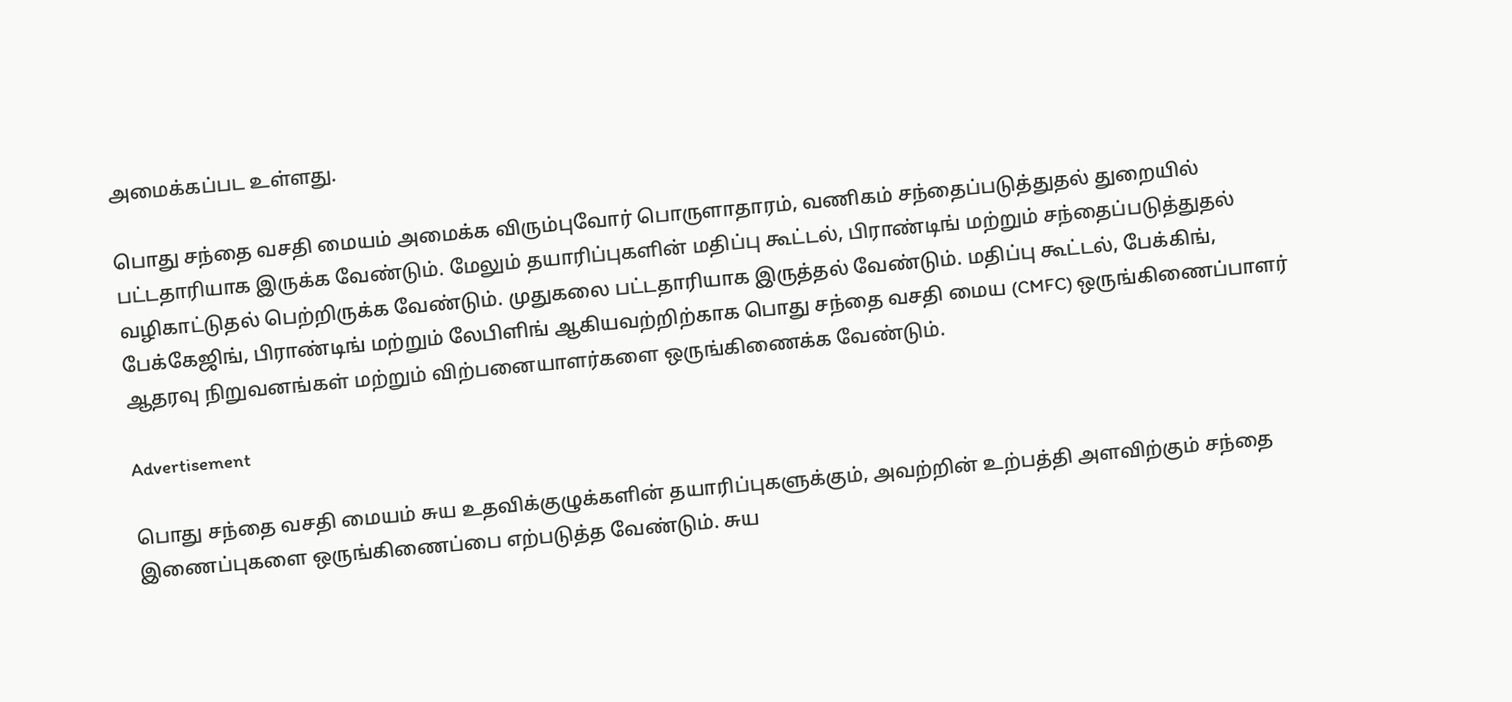அமைக்கப்பட உள்ளது.

பொது சந்தை வசதி மையம் அமைக்க விரும்புவோர் பொருளாதாரம், வணிகம் சந்தைப்படுத்துதல் துறையில் பட்டதாரியாக இருக்க வேண்டும். மேலும் தயாரிப்புகளின் மதிப்பு கூட்டல், பிராண்டிங் மற்றும் சந்தைப்படுத்துதல் வழிகாட்டுதல் பெற்றிருக்க வேண்டும். முதுகலை பட்டதாரியாக இருத்தல் வேண்டும். மதிப்பு கூட்டல், பேக்கிங், பேக்கேஜிங், பிராண்டிங் மற்றும் லேபிளிங் ஆகியவற்றிற்காக பொது சந்தை வசதி மைய (CMFC) ஒருங்கிணைப்பாளர் ஆதரவு நிறுவனங்கள் மற்றும் விற்பனையாளர்களை ஒருங்கிணைக்க வேண்டும்.

Advertisement

பொது சந்தை வசதி மையம் சுய உதவிக்குழுக்களின் தயாரிப்புகளுக்கும், அவற்றின் உற்பத்தி அளவிற்கும் சந்தை இணைப்புகளை ஒருங்கிணைப்பை எற்படுத்த வேண்டும். சுய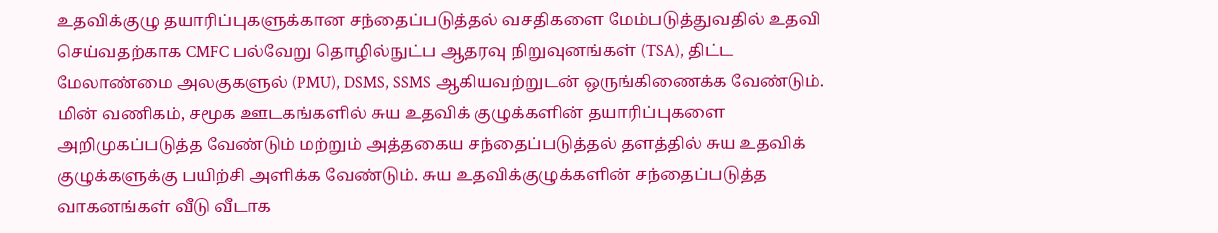உதவிக்குழு தயாரிப்புகளுக்கான சந்தைப்படுத்தல் வசதிகளை மேம்படுத்துவதில் உதவி செய்வதற்காக CMFC பல்வேறு தொழில்நுட்ப ஆதரவு நிறுவுனங்கள் (TSA), திட்ட மேலாண்மை அலகுகளுல் (PMU), DSMS, SSMS ஆகியவற்றுடன் ஒருங்கிணைக்க வேண்டும். மின் வணிகம், சமூக ஊடகங்களில் சுய உதவிக் குழுக்களின் தயாரிப்புகளை அறிமுகப்படுத்த வேண்டும் மற்றும் அத்தகைய சந்தைப்படுத்தல் தளத்தில் சுய உதவிக் குழுக்களுக்கு பயிற்சி அளிக்க வேண்டும். சுய உதவிக்குழுக்களின் சந்தைப்படுத்த வாகனங்கள் வீடு வீடாக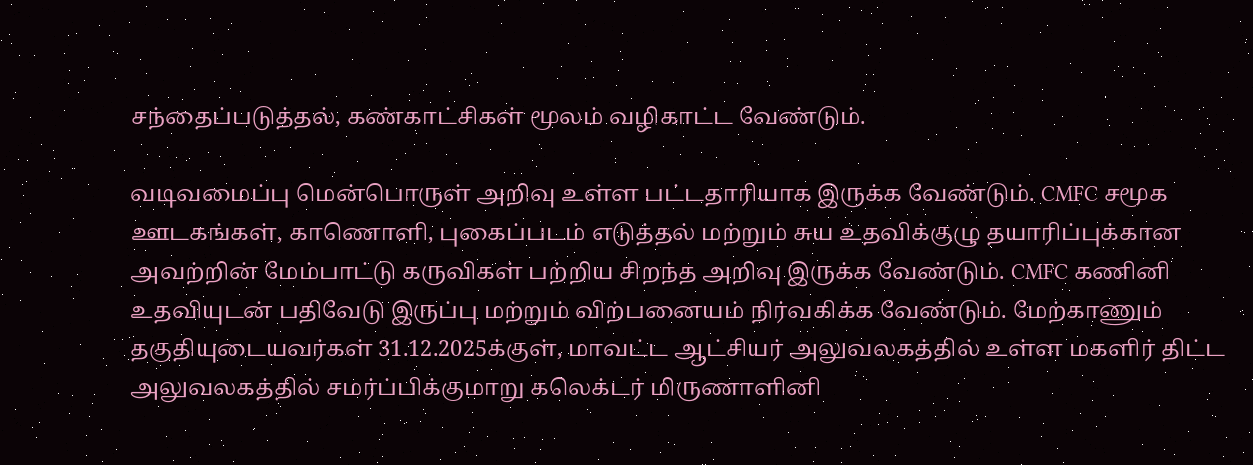சந்தைப்படுத்தல், கண்காட்சிகள் மூலம் வழிகாட்ட வேண்டும்.

வடிவமைப்பு மென்பொருள் அறிவு உள்ள பட்டதாரியாக இருக்க வேண்டும். CMFC சமூக ஊடகங்கள், காணொளி, புகைப்படம் எடுத்தல் மற்றும் சுய உதவிக்குழு தயாரிப்புக்கான அவற்றின் மேம்பாட்டு கருவிகள் பற்றிய சிறந்த அறிவு இருக்க வேண்டும். CMFC கணினி உதவியுடன் பதிவேடு இருப்பு மற்றும் விற்பனையம் நிர்வகிக்க வேண்டும். மேற்காணும் தகுதியுடையவர்கள் 31.12.2025க்குள், மாவட்ட ஆட்சியர் அலுவலகத்தில் உள்ள மகளிர் திட்ட அலுவலகத்தில் சமர்ப்பிக்குமாறு கலெக்டர் மிருணாளினி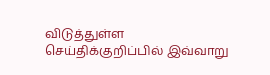விடுத்துள்ள செய்திக்குறிப்பில் இவ்வாறு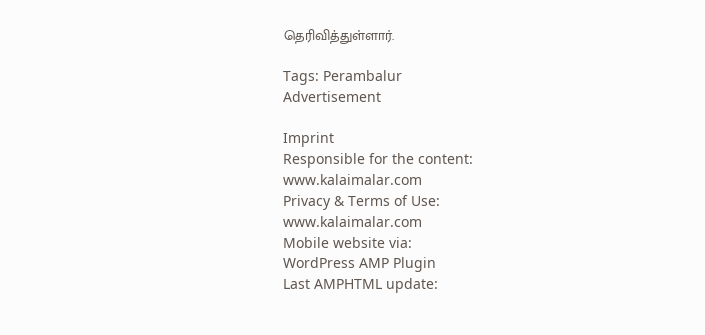தெரிவித்துள்ளார்.

Tags: Perambalur
Advertisement

Imprint
Responsible for the content:
www.kalaimalar.com
Privacy & Terms of Use:
www.kalaimalar.com
Mobile website via:
WordPress AMP Plugin
Last AMPHTML update: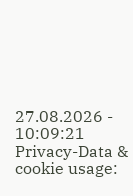27.08.2026 - 10:09:21
Privacy-Data & cookie usage: